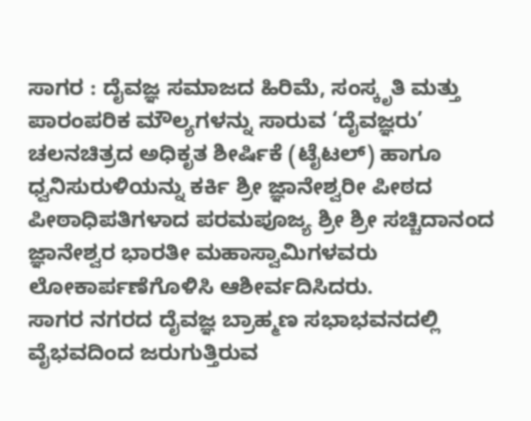ಸಾಗರ : ದೈವಜ್ಞ ಸಮಾಜದ ಹಿರಿಮೆ, ಸಂಸ್ಕೃತಿ ಮತ್ತು ಪಾರಂಪರಿಕ ಮೌಲ್ಯಗಳನ್ನು ಸಾರುವ ‘ದೈವಜ್ಞರು’ ಚಲನಚಿತ್ರದ ಅಧಿಕೃತ ಶೀರ್ಷಿಕೆ (ಟೈಟಲ್) ಹಾಗೂ ಧ್ವನಿಸುರುಳಿಯನ್ನು ಕರ್ಕಿ ಶ್ರೀ ಜ್ಞಾನೇಶ್ವರೀ ಪೀಠದ ಪೀಠಾಧಿಪತಿಗಳಾದ ಪರಮಪೂಜ್ಯ ಶ್ರೀ ಶ್ರೀ ಸಚ್ಚಿದಾನಂದ ಜ್ಞಾನೇಶ್ವರ ಭಾರತೀ ಮಹಾಸ್ವಾಮಿಗಳವರು ಲೋಕಾರ್ಪಣೆಗೊಳಿಸಿ ಆಶೀರ್ವದಿಸಿದರು.
ಸಾಗರ ನಗರದ ದೈವಜ್ಞ ಬ್ರಾಹ್ಮಣ ಸಭಾಭವನದಲ್ಲಿ ವೈಭವದಿಂದ ಜರುಗುತ್ತಿರುವ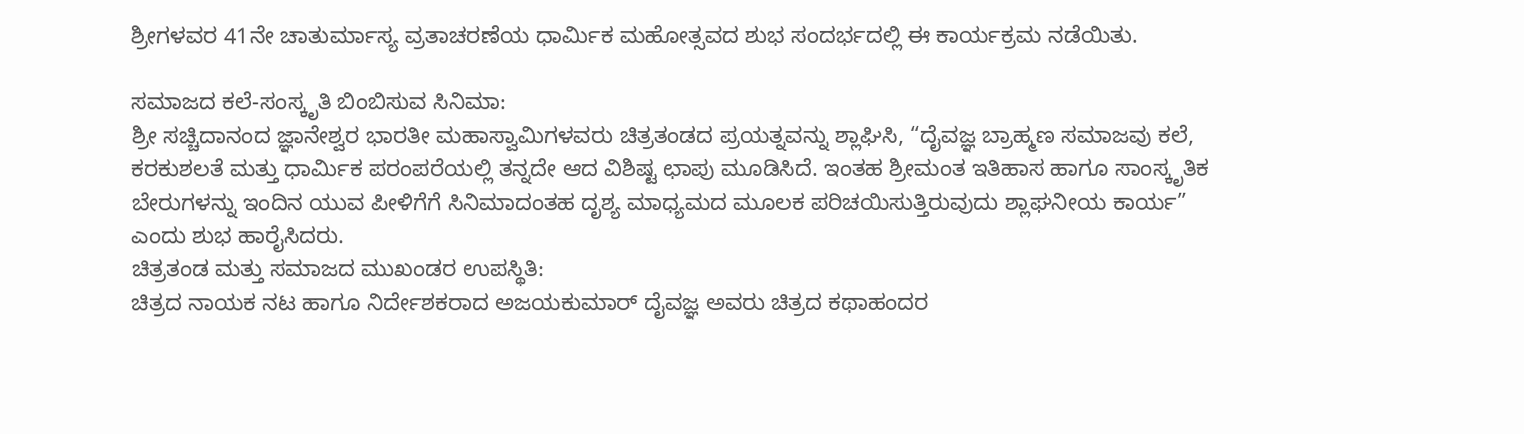ಶ್ರೀಗಳವರ 41ನೇ ಚಾತುರ್ಮಾಸ್ಯ ವ್ರತಾಚರಣೆಯ ಧಾರ್ಮಿಕ ಮಹೋತ್ಸವದ ಶುಭ ಸಂದರ್ಭದಲ್ಲಿ ಈ ಕಾರ್ಯಕ್ರಮ ನಡೆಯಿತು.

ಸಮಾಜದ ಕಲೆ-ಸಂಸ್ಕೃತಿ ಬಿಂಬಿಸುವ ಸಿನಿಮಾ:
ಶ್ರೀ ಸಚ್ಚಿದಾನಂದ ಜ್ಞಾನೇಶ್ವರ ಭಾರತೀ ಮಹಾಸ್ವಾಮಿಗಳವರು ಚಿತ್ರತಂಡದ ಪ್ರಯತ್ನವನ್ನು ಶ್ಲಾಘಿಸಿ, “ದೈವಜ್ಞ ಬ್ರಾಹ್ಮಣ ಸಮಾಜವು ಕಲೆ, ಕರಕುಶಲತೆ ಮತ್ತು ಧಾರ್ಮಿಕ ಪರಂಪರೆಯಲ್ಲಿ ತನ್ನದೇ ಆದ ವಿಶಿಷ್ಟ ಛಾಪು ಮೂಡಿಸಿದೆ. ಇಂತಹ ಶ್ರೀಮಂತ ಇತಿಹಾಸ ಹಾಗೂ ಸಾಂಸ್ಕೃತಿಕ ಬೇರುಗಳನ್ನು ಇಂದಿನ ಯುವ ಪೀಳಿಗೆಗೆ ಸಿನಿಮಾದಂತಹ ದೃಶ್ಯ ಮಾಧ್ಯಮದ ಮೂಲಕ ಪರಿಚಯಿಸುತ್ತಿರುವುದು ಶ್ಲಾಘನೀಯ ಕಾರ್ಯ” ಎಂದು ಶುಭ ಹಾರೈಸಿದರು.
ಚಿತ್ರತಂಡ ಮತ್ತು ಸಮಾಜದ ಮುಖಂಡರ ಉಪಸ್ಥಿತಿ:
ಚಿತ್ರದ ನಾಯಕ ನಟ ಹಾಗೂ ನಿರ್ದೇಶಕರಾದ ಅಜಯಕುಮಾರ್ ದೈವಜ್ಞ ಅವರು ಚಿತ್ರದ ಕಥಾಹಂದರ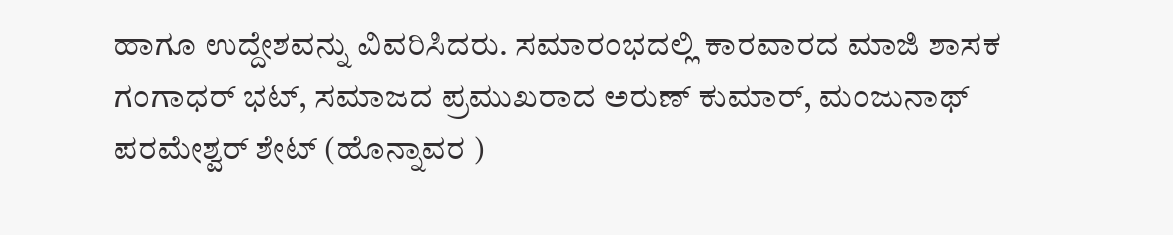ಹಾಗೂ ಉದ್ದೇಶವನ್ನು ವಿವರಿಸಿದರು. ಸಮಾರಂಭದಲ್ಲಿ ಕಾರವಾರದ ಮಾಜಿ ಶಾಸಕ ಗಂಗಾಧರ್ ಭಟ್, ಸಮಾಜದ ಪ್ರಮುಖರಾದ ಅರುಣ್ ಕುಮಾರ್, ಮಂಜುನಾಥ್ ಪರಮೇಶ್ವರ್ ಶೇಟ್ (ಹೊನ್ನಾವರ )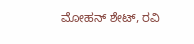ಮೋಹನ್ ಶೇಟ್, ರವಿ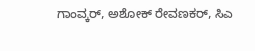ಗಾಂವ್ಕರ್, ಅಶೋಕ್ ರೇವಣಕರ್, ಸಿಎ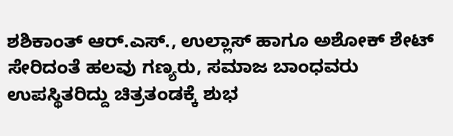ಶಶಿಕಾಂತ್ ಆರ್.ಎಸ್., ಉಲ್ಲಾಸ್ ಹಾಗೂ ಅಶೋಕ್ ಶೇಟ್ ಸೇರಿದಂತೆ ಹಲವು ಗಣ್ಯರು, ಸಮಾಜ ಬಾಂಧವರು ಉಪಸ್ಥಿತರಿದ್ದು ಚಿತ್ರತಂಡಕ್ಕೆ ಶುಭ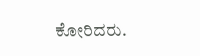ಕೋರಿದರು.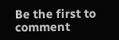Be the first to comment